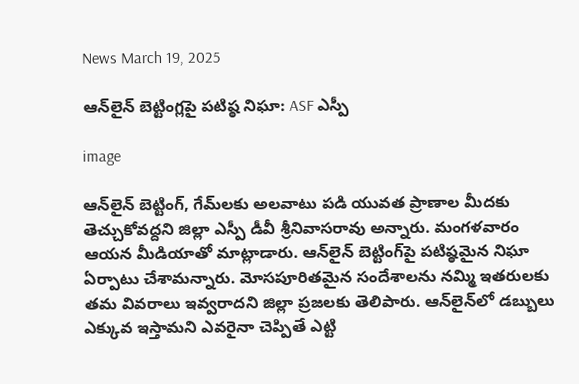News March 19, 2025

ఆన్‌లైన్‌ బెట్టింగ్లపై పటిష్ఠ నిఘా: ASF ఎస్పీ

image

ఆన్‌లైన్ బెట్టింగ్, గేమ్‌లకు అలవాటు పడి యువత ప్రాణాల మీదకు తెచ్చుకోవద్దని జిల్లా ఎస్పీ డీవీ శ్రీనివాసరావు అన్నారు. మంగళవారం ఆయన మీడియాతో మాట్లాడారు. ఆన్‌లైన్‌ బెట్టింగ్‌పై పటిష్ఠమైన నిఘా ఏర్పాటు చేశామన్నారు. మోసపూరితమైన సందేశాలను నమ్మి ఇతరులకు తమ వివరాలు ఇవ్వరాదని జిల్లా ప్రజలకు తెలిపారు. ఆన్‌లైన్‌లో డబ్బులు ఎక్కువ ఇస్తామని ఎవరైనా చెప్పితే ఎట్టి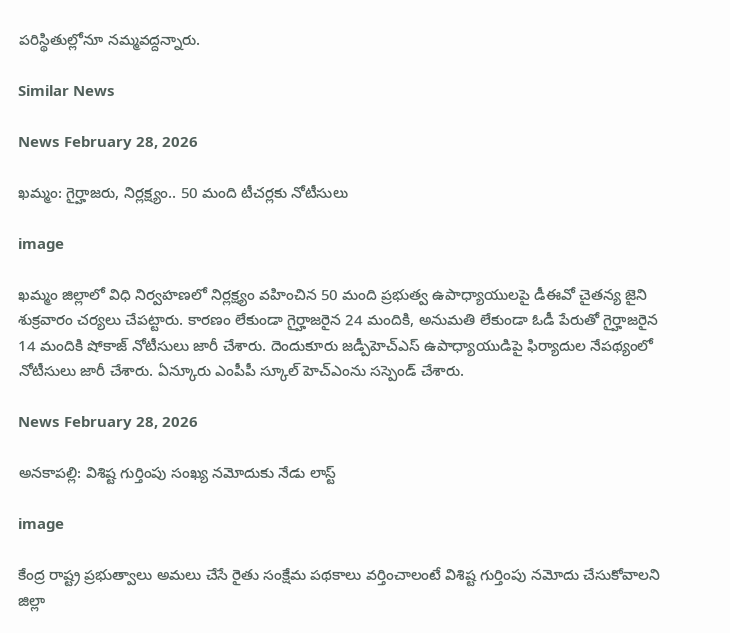పరిస్థితుల్లోనూ నమ్మవద్దన్నారు.

Similar News

News February 28, 2026

ఖమ్మం: గైర్హాజరు, నిర్లక్ష్యం.. 50 మంది టీచర్లకు నోటీసులు

image

ఖమ్మం జిల్లాలో విధి నిర్వహణలో నిర్లక్ష్యం వహించిన 50 మంది ప్రభుత్వ ఉపాధ్యాయులపై డీఈవో చైతన్య జైని శుక్రవారం చర్యలు చేపట్టారు. కారణం లేకుండా గైర్హాజరైన 24 మందికి, అనుమతి లేకుండా ఓడీ పేరుతో గైర్హాజరైన 14 మందికి షోకాజ్ నోటీసులు జారీ చేశారు. దెందుకూరు జడ్పీహెచ్‌ఎస్ ఉపాధ్యాయుడిపై ఫిర్యాదుల నేపథ్యంలో నోటీసులు జారీ చేశారు. ఏన్కూరు ఎంపీపీ స్కూల్ హెచ్ఎంను సస్పెండ్ చేశారు.

News February 28, 2026

అనకాపల్లి: విశిష్ట గుర్తింపు సంఖ్య నమోదుకు నేడు లాస్ట్

image

కేంద్ర రాష్ట్ర ప్రభుత్వాలు అమలు చేసే రైతు సంక్షేమ పథకాలు వర్తించాలంటే విశిష్ట గుర్తింపు నమోదు చేసుకోవాలని జిల్లా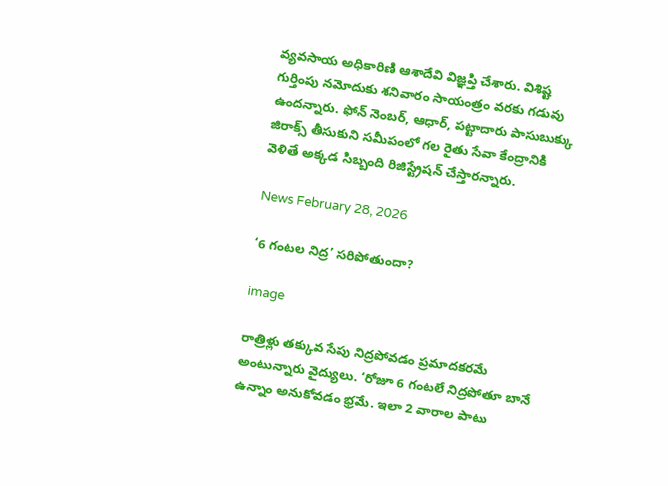వ్యవసాయ అధికారిణి ఆశాదేవి విజ్ఞప్తి చేశారు. విశిష్ట గుర్తింపు నమోదుకు శనివారం సాయంత్రం వరకు గడువు ఉందన్నారు. ఫోన్ నెంబర్, ఆధార్, పట్టాదారు పాసుబుక్కు జిరాక్స్ తీసుకుని సమీపంలో గల రైతు సేవా కేంద్రానికి వెళితే అక్కడ సిబ్బంది రిజిస్ట్రేషన్ చేస్తారన్నారు.

News February 28, 2026

‘6 గంటల నిద్ర’ సరిపోతుందా?

image

రాత్రిళ్లు తక్కువ సేపు నిద్రపోవడం ప్రమాదకరమే అంటున్నారు వైద్యులు. ‘రోజూ 6 గంటలే నిద్రపోతూ బానే ఉన్నాం అనుకోవడం భ్రమే. ఇలా 2 వారాల పాటు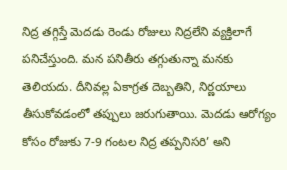నిద్ర తగ్గిస్తే మెదడు రెండు రోజులు నిద్రలేని వ్యక్తిలాగే పనిచేస్తుంది. మన పనితీరు తగ్గుతున్నా మనకు తెలియదు. దీనివల్ల ఏకాగ్రత దెబ్బతిని, నిర్ణయాలు తీసుకోవడంలో తప్పులు జరుగుతాయి. మెదడు ఆరోగ్యం కోసం రోజుకు 7-9 గంటల నిద్ర తప్పనిసరి’ అని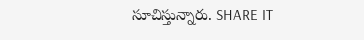సూచిస్తున్నారు. SHARE IT